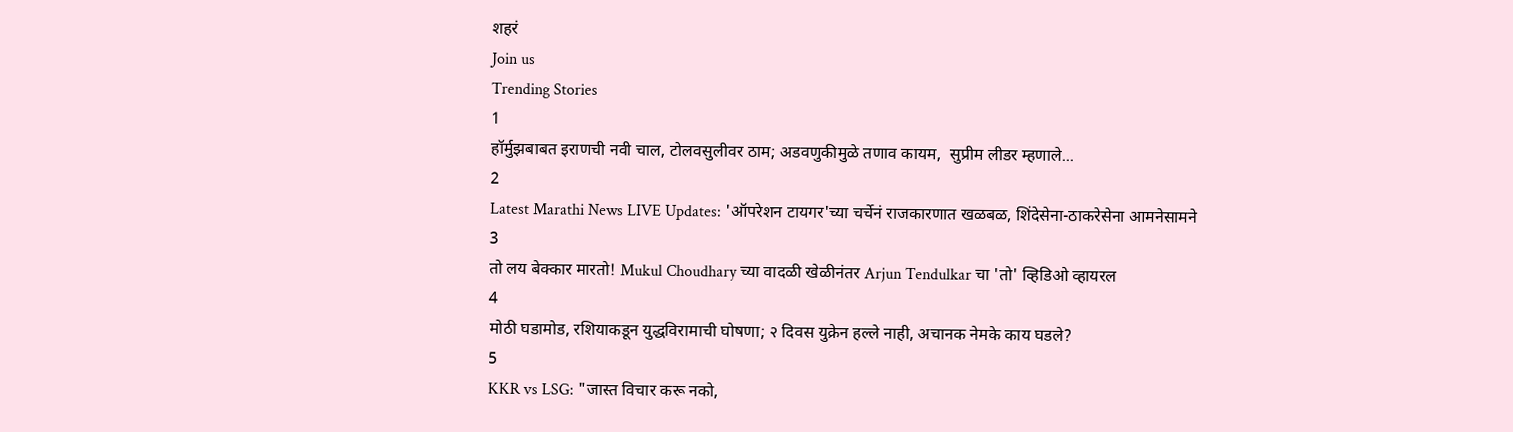शहरं
Join us
Trending Stories
1
हॉर्मुझबाबत इराणची नवी चाल, टोलवसुलीवर ठाम; अडवणुकीमुळे तणाव कायम,  सुप्रीम लीडर म्हणाले...
2
Latest Marathi News LIVE Updates: 'ऑपरेशन टायगर'च्या चर्चेनं राजकारणात खळबळ, शिंदेसेना-ठाकरेसेना आमनेसामने
3
तो लय बेक्कार मारतो! Mukul Choudhary च्या वादळी खेळीनंतर Arjun Tendulkar चा 'तो' व्हिडिओ व्हायरल
4
मोठी घडामोड, रशियाकडून युद्धविरामाची घोषणा; २ दिवस युक्रेन हल्ले नाही, अचानक नेमके काय घडले?
5
KKR vs LSG: "जास्त विचार करू नको,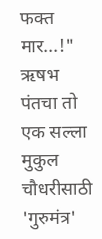फक्त मार...!" ऋषभ पंतचा तो एक सल्ला मुकुल चौधरीसाठी 'गुरुमंत्र'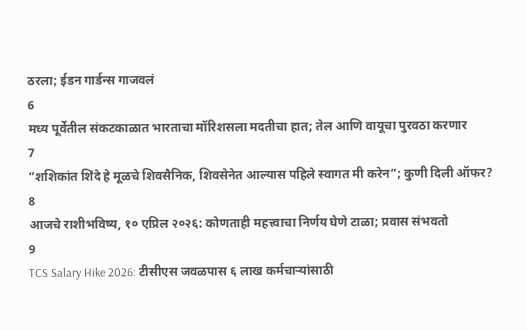ठरला; ईडन गार्डन्स गाजवलं
6
मध्य पूर्वेतील संकटकाळात भारताचा मॉरिशसला मदतीचा हात; तेल आणि वायूचा पुरवठा करणार
7
“शशिकांत शिंदे हे मूळचे शिवसैनिक, शिवसेनेत आल्यास पहिले स्वागत मी करेन”; कुणी दिली ऑफर?
8
आजचे राशीभविष्य, १० एप्रिल २०२६: कोणताही महत्त्वाचा निर्णय घेणे टाळा; प्रवास संभवतो
9
TCS Salary Hike 2026: टीसीएस जवळपास ६ लाख कर्मचाऱ्यांसाठी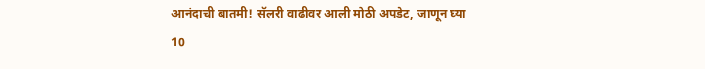आनंदाची बातमी! सॅलरी वाढीवर आली मोठी अपडेट, जाणून घ्या
10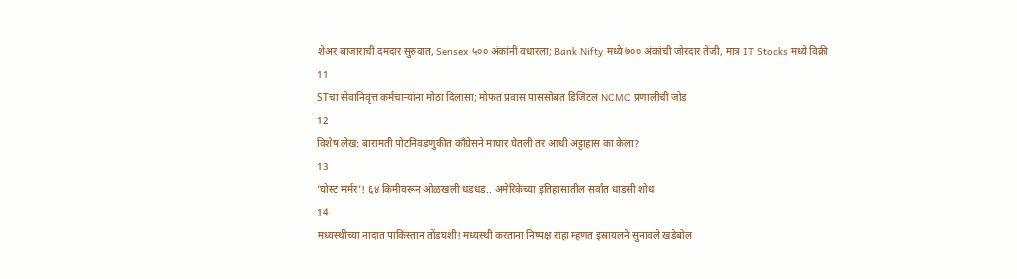शेअर बाजाराची दमदार सुरुवात, Sensex ५०० अंकांनी वधारला; Bank Nifty मध्ये ७०० अंकांची जोरदार तेजी, मात्र IT Stocks मध्ये विक्री
11
STचा सेवानिवृत्त कर्मचाऱ्यांना मोठा दिलासा; मोफत प्रवास पाससोबत डिजिटल NCMC प्रणालीची जोड
12
विशेष लेख: बारामती पोटनिवडणुकीत काँग्रेसने माघार घेतली तर आधी अट्टाहास का केला?
13
‘घोस्ट मर्मर’! ६४ किमीवरून ओळखली धडधड.. अमेरिकेच्या इतिहासातील सर्वांत धाडसी शोध
14
मध्यस्थीच्या नादात पाकिस्तान तोंडघशी! मध्यस्थी करताना निष्पक्ष राहा म्हणत इस्रायलने सुनावले खडेबोल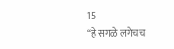15
“हे सगळे लगेचच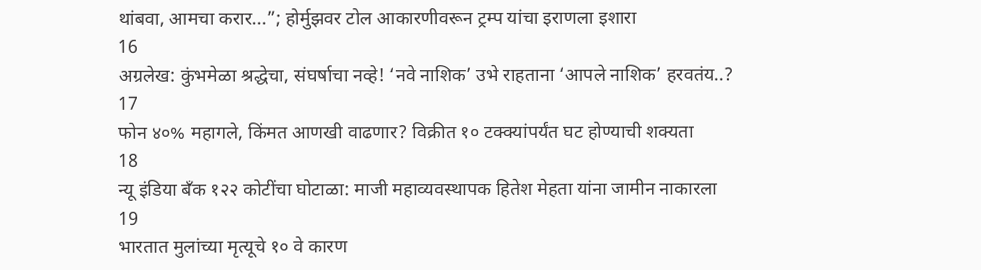थांबवा, आमचा करार...”; होर्मुझवर टोल आकारणीवरून ट्रम्प यांचा इराणला इशारा
16
अग्रलेख: कुंभमेळा श्रद्धेचा, संघर्षाचा नव्हे! ‘नवे नाशिक’ उभे राहताना ‘आपले नाशिक’ हरवतंय..?
17
फोन ४०% महागले, किंमत आणखी वाढणार? विक्रीत १० टक्क्यांपर्यंत घट होण्याची शक्यता
18
न्यू इंडिया बँक १२२ कोटींचा घोटाळा: माजी महाव्यवस्थापक हितेश मेहता यांना जामीन नाकारला
19
भारतात मुलांच्या मृत्यूचे १० वे कारण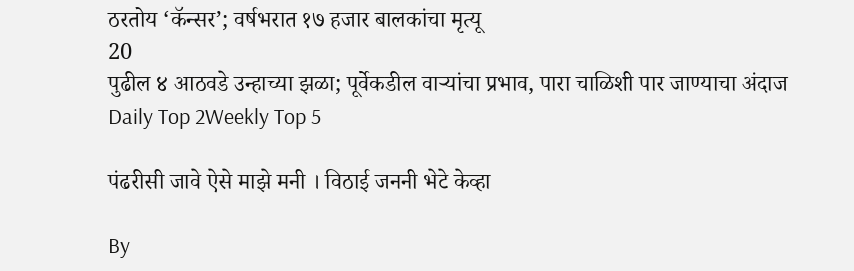ठरतोय ‘कॅन्सर’; वर्षभरात १७ हजार बालकांचा मृत्यू
20
पुढील ४ आठवडे उन्हाच्या झळा; पूर्वेकडील वाऱ्यांचा प्रभाव, पारा चाळिशी पार जाण्याचा अंदाज
Daily Top 2Weekly Top 5

पंढरीसी जावे ऐसे माझे मनी । विठाई जननी भेटे केव्हा

By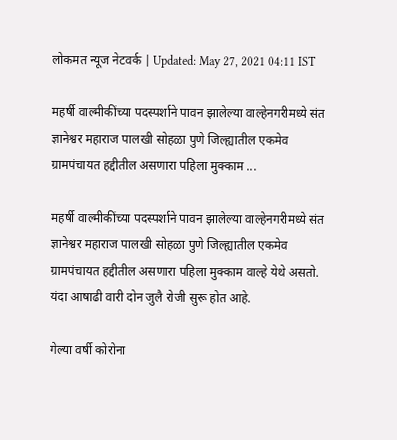लोकमत न्यूज नेटवर्क | Updated: May 27, 2021 04:11 IST

महर्षी वाल्मीकींच्या पदस्पर्शाने पावन झालेल्या वाल्हेनगरीमध्ये संत ज्ञानेश्वर महाराज पालखी सोहळा पुणे जिल्ह्यातील एकमेव ग्रामपंचायत हद्दीतील असणारा पहिला मुक्काम ...

महर्षी वाल्मीकींच्या पदस्पर्शाने पावन झालेल्या वाल्हेनगरीमध्ये संत ज्ञानेश्वर महाराज पालखी सोहळा पुणे जिल्ह्यातील एकमेव ग्रामपंचायत हद्दीतील असणारा पहिला मुक्काम वाल्हे येथे असतो. यंदा आषाढी वारी दोन जुलै रोजी सुरू होत आहे.

गेल्या वर्षी कोरोना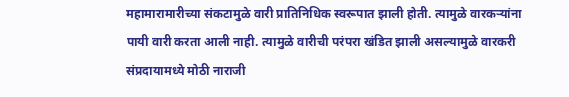महामारामारीच्या संकटामुळे वारी प्रातिनिधिक स्वरूपात झाली होती. त्यामुळे वारकऱ्यांना पायी वारी करता आली नाही. त्यामुळे वारीची परंपरा खंडित झाली असल्यामुळे वारकरी संप्रदायामध्ये मोठी नाराजी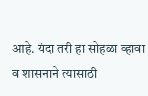आहे. यंदा तरी हा सोहळा व्हावा व शासनाने त्यासाठी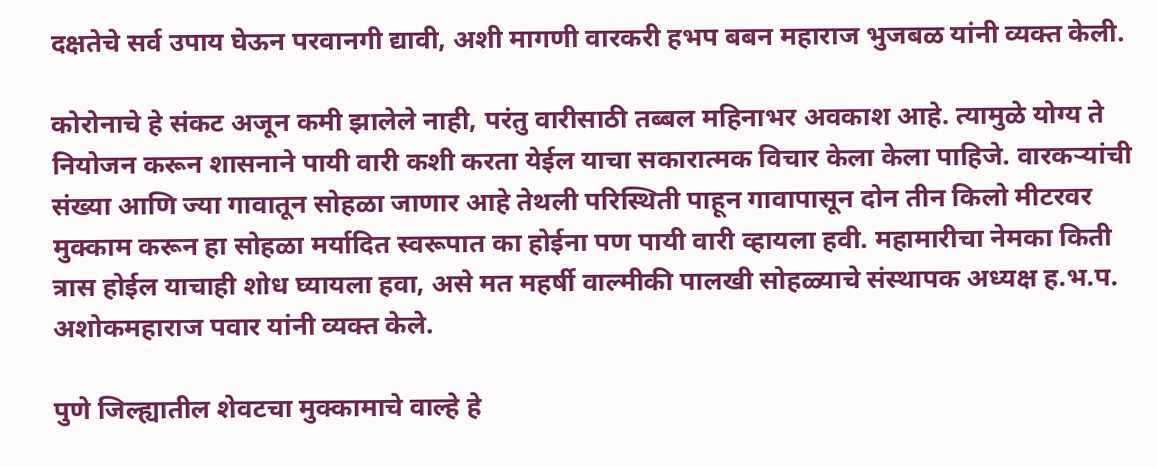दक्षतेचे सर्व उपाय घेऊन परवानगी द्यावी, अशी मागणी वारकरी हभप बबन महाराज भुजबळ यांनी व्यक्त केली.

कोरोनाचे हे संकट अजून कमी झालेले नाही, परंतु वारीसाठी तब्बल महिनाभर अवकाश आहे. त्यामुळे योग्य ते नियोजन करून शासनाने पायी वारी कशी करता येईल याचा सकारात्मक विचार केला केला पाहिजे. वारकऱ्यांची संख्या आणि ज्या गावातून सोहळा जाणार आहे तेथली परिस्थिती पाहून गावापासून दोन तीन किलो मीटरवर मुक्काम करून हा सोहळा मर्यादित स्वरूपात का होईना पण पायी वारी व्हायला हवी. महामारीचा नेमका किती त्रास होईल याचाही शोध घ्यायला हवा, असे मत महर्षी वाल्मीकी पालखी सोहळ्याचे संस्थापक अध्यक्ष ह.भ.प. अशोकमहाराज पवार यांनी व्यक्त केले.

पुणे जिल्ह्यातील शेवटचा मुक्कामाचे वाल्हे हे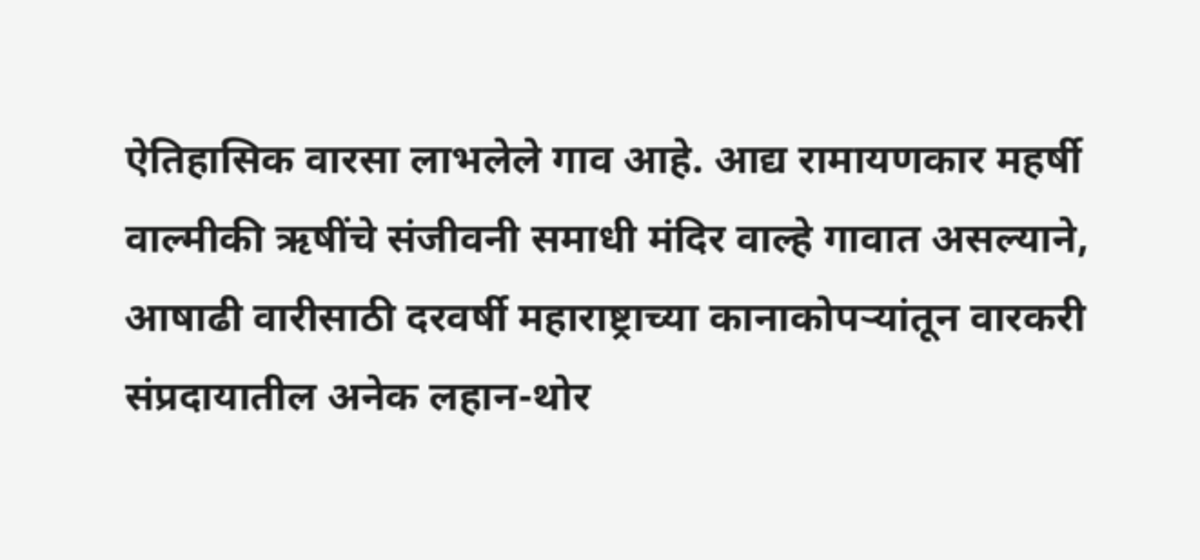ऐतिहासिक वारसा लाभलेले गाव आहे. आद्य रामायणकार महर्षी वाल्मीकी ऋषींचे संजीवनी समाधी मंदिर वाल्हे गावात असल्याने, आषाढी वारीसाठी दरवर्षी महाराष्ट्राच्या कानाकोपऱ्यांतून वारकरी संप्रदायातील अनेक लहान-थोर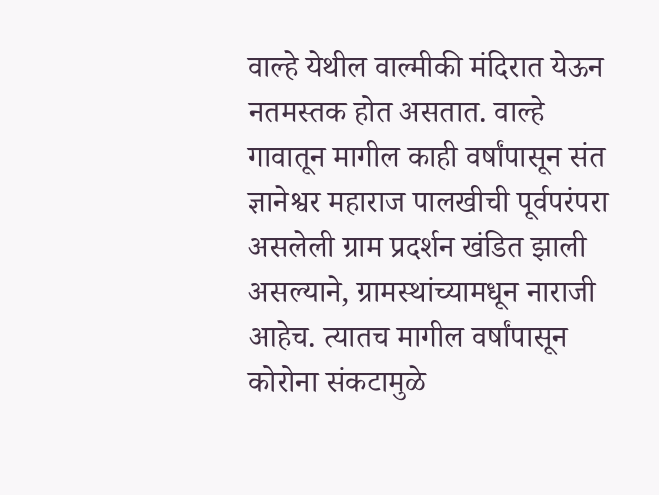वाल्हे येथील वाल्मीकी मंदिरात येऊन नतमस्तक होत असतात. वाल्हे गावातून मागील काही वर्षांपासून संत ज्ञानेश्वर महाराज पालखीची पूर्वपरंपरा असलेली ग्राम प्रदर्शन खंडित झाली असल्याने, ग्रामस्थांच्यामधून नाराजी आहेच. त्यातच मागील वर्षांपासून कोरोना संकटामुळे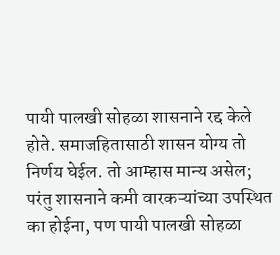पायी पालखी सोहळा शासनाने रद्द केले होते. समाजहितासाठी शासन योग्य तो निर्णय घेईल. तो आम्हास मान्य असेल; परंतु शासनाने कमी वारकऱ्यांच्या उपस्थित का होईना, पण पायी पालखी सोहळा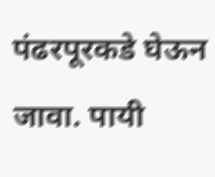पंढरपूरकडे घेऊन जावा. पायी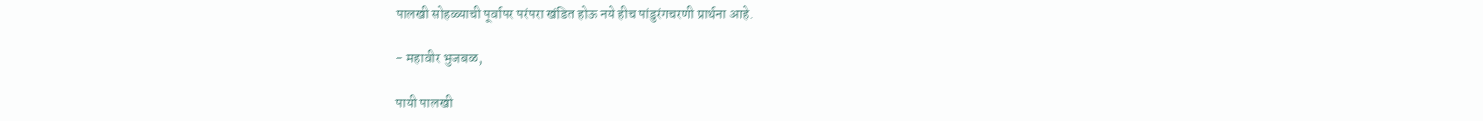पालखी सोहळ्याची पूर्वापर परंपरा खंडित होऊ नये हीच पांडुरंगचरणी प्रार्थना आहे.

- महावीर भुजबळ,

पायी पालखी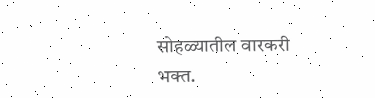सोहळ्यातील वारकरी भक्त.